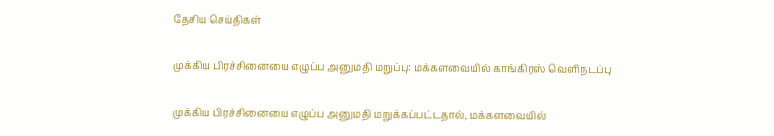தேசிய செய்திகள்

முக்கிய பிரச்சினையை எழுப்ப அனுமதி மறுப்பு: மக்களவையில் காங்கிரஸ் வெளிநடப்பு

முக்கிய பிரச்சினையை எழுப்ப அனுமதி மறுக்கப்பட்டதால், மக்களவையில்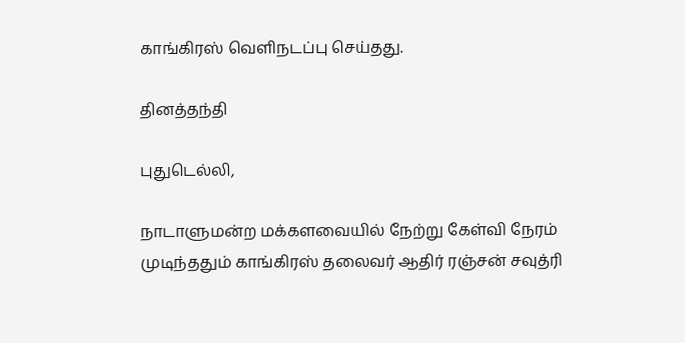காங்கிரஸ் வெளிநடப்பு செய்தது.

தினத்தந்தி

புதுடெல்லி,

நாடாளுமன்ற மக்களவையில் நேற்று கேள்வி நேரம் முடிந்ததும் காங்கிரஸ் தலைவர் ஆதிர் ரஞ்சன் சவுத்ரி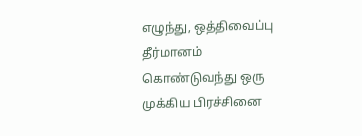எழுந்து, ஒத்திவைப்பு தீர்மானம் கொண்டுவந்து ஒரு முக்கிய பிரச்சினை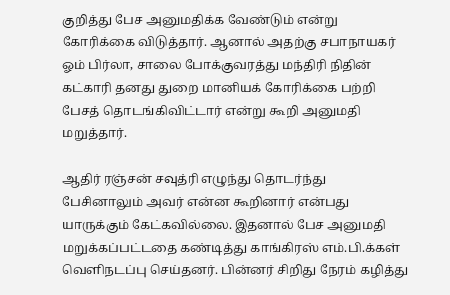குறித்து பேச அனுமதிக்க வேண்டும் என்று கோரிக்கை விடுத்தார். ஆனால் அதற்கு சபாநாயகர் ஓம் பிர்லா, சாலை போக்குவரத்து மந்திரி நிதின் கட்காரி தனது துறை மானியக் கோரிக்கை பற்றி பேசத் தொடங்கிவிட்டார் என்று கூறி அனுமதி மறுத்தார்.

ஆதிர் ரஞ்சன் சவுத்ரி எழுந்து தொடர்ந்து பேசினாலும் அவர் என்ன கூறினார் என்பது யாருக்கும் கேட்கவில்லை. இதனால் பேச அனுமதி மறுக்கப்பட்டதை கண்டித்து காங்கிரஸ் எம்.பி.க்கள் வெளிநடப்பு செய்தனர். பின்னர் சிறிது நேரம் கழித்து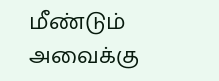மீண்டும் அவைக்கு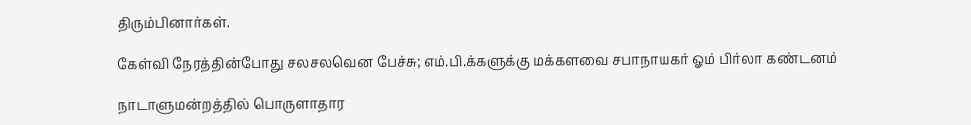திரும்பினார்கள்.

கேள்வி நேரத்தின்போது சலசலவென பேச்சு; எம்.பி.க்களுக்கு மக்களவை சபாநாயகர் ஓம் பிர்லா கண்டனம்

நாடாளுமன்றத்தில் பொருளாதார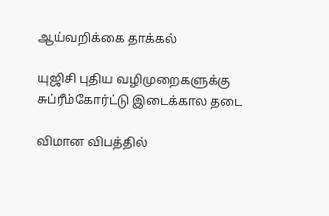ஆய்வறிக்கை தாக்கல்

யுஜிசி புதிய வழிமுறைகளுக்கு சுப்ரீம்கோர்ட்டு இடைக்கால தடை

விமான விபத்தில்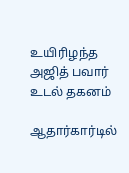உயிரிழந்த அஜித் பவார் உடல் தகனம்

ஆதார்கார்டில்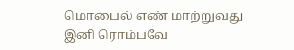மொபைல் எண் மாற்றுவது இனி ரொம்பவே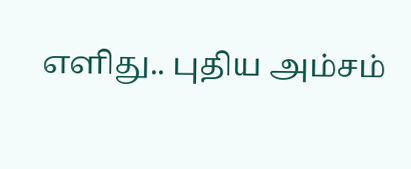எளிது.. புதிய அம்சம்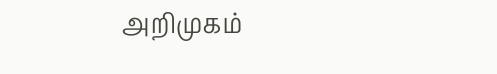அறிமுகம்